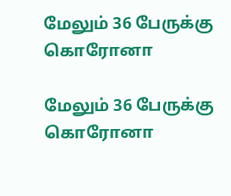மேலும் 36 பேருக்கு கொரோனா

மேலும் 36 பேருக்கு கொரோனா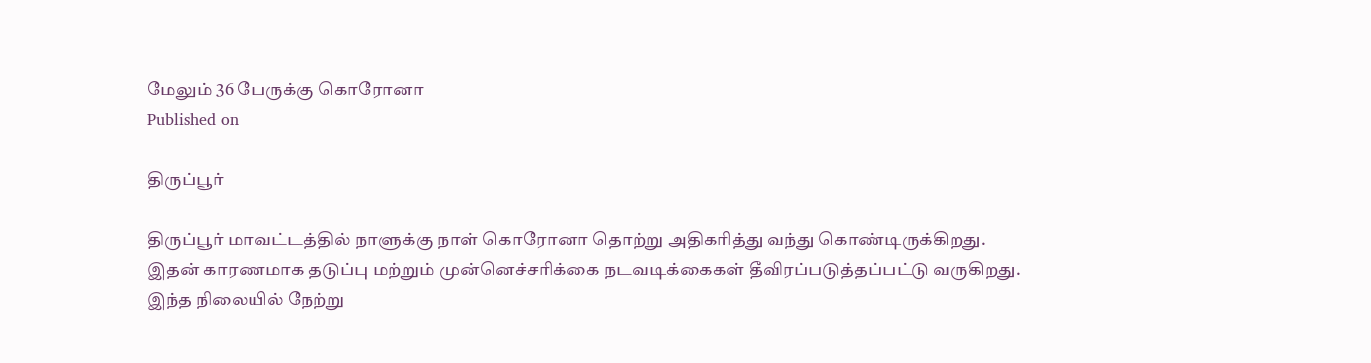மேலும் 36 பேருக்கு கொரோனா
Published on

திருப்பூர்

திருப்பூர் மாவட்டத்தில் நாளுக்கு நாள் கொரோனா தொற்று அதிகரித்து வந்து கொண்டிருக்கிறது. இதன் காரணமாக தடுப்பு மற்றும் முன்னெச்சரிக்கை நடவடிக்கைகள் தீவிரப்படுத்தப்பட்டு வருகிறது. இந்த நிலையில் நேற்று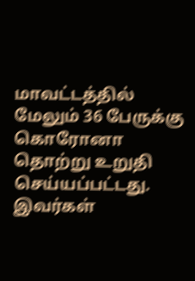மாவட்டத்தில் மேலும் 36 பேருக்கு கொரோனா தொற்று உறுதி செய்யப்பட்டது. இவர்கள்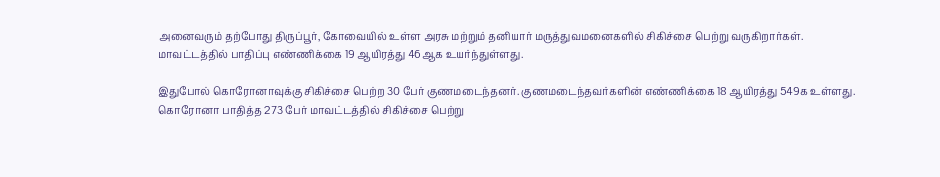அனைவரும் தற்போது திருப்பூர், கோவையில் உள்ள அரசு மற்றும் தனியார் மருத்துவமனைகளில் சிகிச்சை பெற்று வருகிறார்கள். மாவட்டத்தில் பாதிப்பு எண்ணிக்கை 19 ஆயிரத்து 46ஆக உயர்ந்துள்ளது.

இதுபோல் கொரோனாவுக்கு சிகிச்சை பெற்ற 30 பேர் குணமடைந்தனர். குணமடைந்தவர்களின் எண்ணிக்கை 18 ஆயிரத்து 549க உள்ளது. கொரோனா பாதித்த 273 பேர் மாவட்டத்தில் சிகிச்சை பெற்று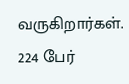வருகிறார்கள். 224 பேர்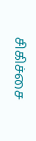சிகிச்சை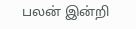பலன் இன்றி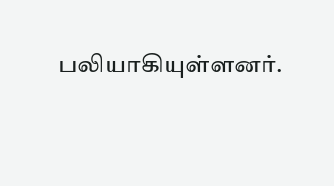பலியாகியுள்ளனர்.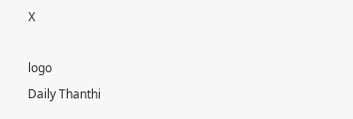X

logo
Daily Thanthi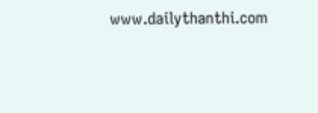www.dailythanthi.com